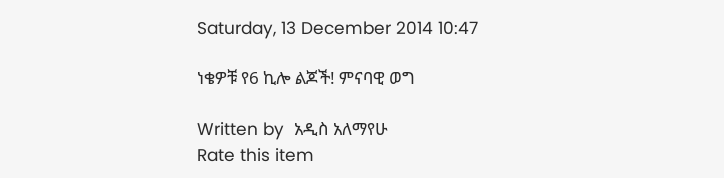Saturday, 13 December 2014 10:47

ነቄዎቹ የ6 ኪሎ ልጆች! ምናባዊ ወግ

Written by  አዲስ አለማየሁ
Rate this item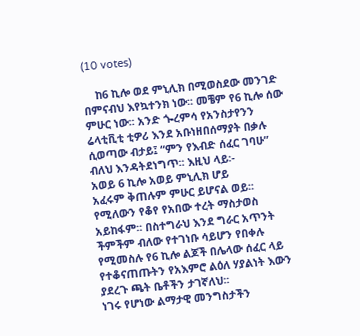(10 votes)

    ከ6 ኪሎ ወደ ምኒሊክ በሚወስደው መንገድ በምናብህ እየኳተንክ ነው፡፡ መቼም የ6 ኪሎ ሰው ምሁር ነው፡፡ አንድ ጐረምሳ የአንስታየንን ሬላቲቪቲ ቲዎሪ እንደ አቡነዘበሰማያት በቃሉ ሲወጣው ብታይ፤ “ምን የእብድ ሰፈር ገባሁ” ብለህ እንዳትደነግጥ፡፡ እዚህ ላይ፡-
አወይ 6 ኪሎ አወይ ምኒሊክ ሆይ
አፈሩም ቅጠሉም ምሁር ይሆናል ወይ፡፡
የሚለውን የቆየ የአበው ተረት ማስታወስ አይከፋም፡፡ በስተግራህ እንደ ግራር አጥንት ችምችም ብለው የተገነቡ ሳይሆን የበቀሉ የሚመስሉ የ6 ኪሎ ልጆች በሌላው ሰፈር ላይ የተቆናጠጡትን የአእምሮ ልዕለ ሃያልነት እውን ያደረጉ ጫት ቤቶችን ታገኛለህ፡፡
ነገሩ የሆነው ልማታዊ መንግስታችን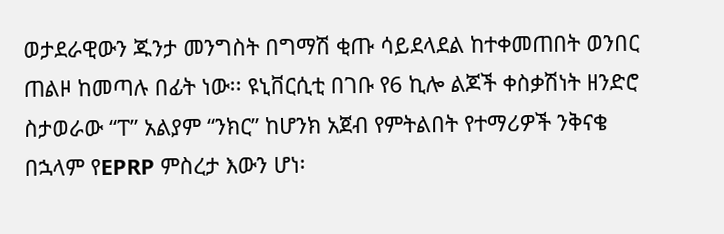ወታደራዊውን ጁንታ መንግስት በግማሽ ቂጡ ሳይደላደል ከተቀመጠበት ወንበር ጠልዞ ከመጣሉ በፊት ነው፡፡ ዩኒቨርሲቲ በገቡ የ6 ኪሎ ልጆች ቀስቃሽነት ዘንድሮ ስታወራው “ፐ” አልያም “ንክር” ከሆንክ አጀብ የምትልበት የተማሪዎች ንቅናቄ በኋላም የEPRP ምስረታ እውን ሆነ፡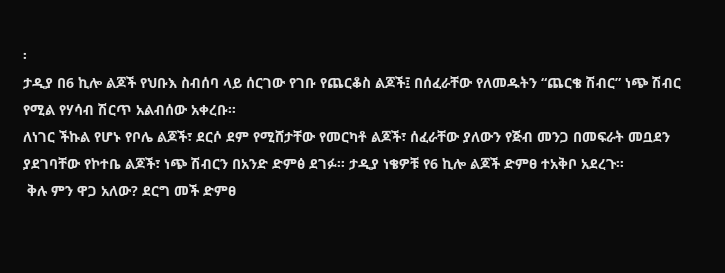፡
ታዲያ በ6 ኪሎ ልጆች የህቡእ ስብሰባ ላይ ሰርገው የገቡ የጨርቆስ ልጆች፤ በሰፈራቸው የለመዱትን “ጨርቄ ሽብር” ነጭ ሽብር የሚል የሃሳብ ሽርጥ አልብሰው አቀረቡ፡፡
ለነገር ችኩል የሆኑ የቦሌ ልጆች፣ ደርሶ ደም የሚሸታቸው የመርካቶ ልጆች፣ ሰፈራቸው ያለውን የጅብ መንጋ በመፍራት መቧደን ያደገባቸው የኮተቤ ልጆች፣ ነጭ ሽብርን በአንድ ድምፅ ደገፉ፡፡ ታዲያ ነቄዎቹ የ6 ኪሎ ልጆች ድምፀ ተአቅቦ አደረጉ፡፡
 ቅሉ ምን ዋጋ አለው? ደርግ መች ድምፀ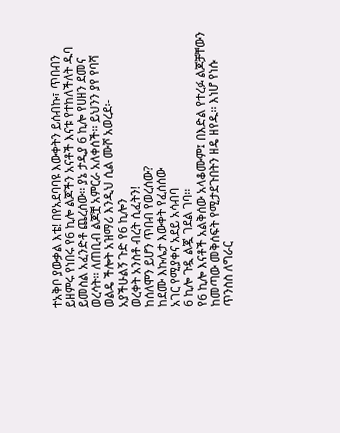ተአቅቦ ያውቃል እቴ! በየአደባባዩ እውቀትን ይሰብኩ፣ ጥበብን ይዘምሩ የነበሩ የ6 ኪሎ ልጆችን አናቶች እናቱ የተከለችለት ዱባ ይመስል አፈንድቶ ጨረሰው፡፡ ያኔ ታዲያ 6 ኪሎ የሀዘን ደመና ወረሳት፡፡ ለጠቢብ ልጆቿ አምርራ አለቀሰች፡፡ ይህንን ያየ የባሻ ወልዴ ችሎት አዝማሪ እንዲህ ሲል ሙሾ አወረደ፡-
አያችሁልኝ ጉድ የ6 ኪሎን
ወረቀት አንስቶ ብረት ሲፈትን!
ከሰለሞን ይሆን ጥበብ የወረሰው?
ከደሙ እኩሌታ እውቀት የፈሰሰው
አገር የሚያቀና አደይ አሳብባ
6 ኪሎ ጉዷ ልጇ ገደል ገባ፡፡
የ6 ኪሎ እናቶች አልቅሰው አላቆሙም፤ በእድል የተረፉ ልጆቻቸውን ከመጣው መቅሰፍት የሚታደጉበትን ዘዴ ዘየዱ፡፡ እነሆ የነሱ ጥንስስ ለግራር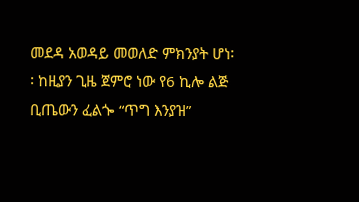መደዳ አወዳይ መወለድ ምክንያት ሆነ፡፡ ከዚያን ጊዜ ጀምሮ ነው የ6 ኪሎ ልጅ ቢጤውን ፈልጐ “ጥግ እንያዝ”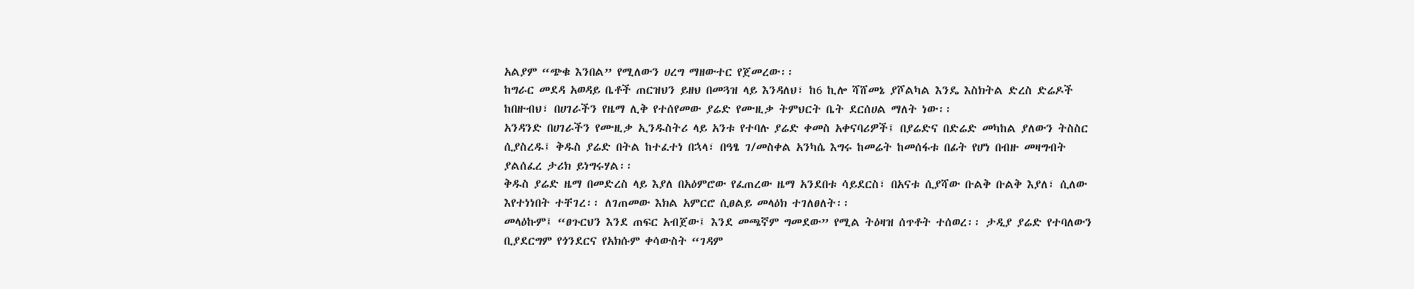አልያም “ጭቁ እንበል” የሚለውን ሀረግ ማዘውተር የጀመረው፡፡
ከግራር መደዳ አወዳይ ቤቶች ጠርዝህን ይዘህ በመጓዝ ላይ እንዳለህ፣ ከ6 ኪሎ ሻሸመኔ ያሾልካል እንዴ እስክትል ድረስ ድሬዶች ከበዙብህ፣ በሀገራችን የዜማ ሊቅ የተሰየመው ያሬድ የሙዚቃ ትምህርት ቤት ደርሰሀል ማለት ነው፡፡
አንዳንድ በሀገራችን የሙዚቃ ኢንዱስትሪ ላይ አንቱ የተባሉ ያሬድ ቀመስ አቀናባሪዎች፤ በያሬድና በድሬድ መካከል ያለውን ትስስር ሲያስረዱ፤ ቅዱስ ያሬድ በትል ከተፈተነ በኋላ፣ በዓፄ ገ/መስቀል አንካሴ እግሩ ከመሬት ከመሰፋቱ በፊት የሆነ በብዙ መዛግብት ያልሰፈረ ታሪክ ይነግሩሃል፡፡
ቅዱስ ያሬድ ዜማ በመድረስ ላይ እያለ በአዕምሮው የፈጠረው ዜማ አንደበቱ ሳይደርስ፣ በአናቱ ሲያሻው ቡልቅ ቡልቅ እያለ፣ ሲለው እየተነነበት ተቸገረ፡፡ ለገጠመው እክል አምርሮ ሲፀልይ መላዕክ ተገለፀለት፡፡
መላዕኩም፤ “ፀጉርህን እንደ ጠፍር አብጀው፤ እንደ መጫኛም ግመደው” የሚል ትዕዛዝ ሰጥቶት ተሰወረ፡፡ ታዲያ ያሬድ የተባለውን ቢያደርግም የጎንደርና የአክሱም ቀሳውስት “ገዳም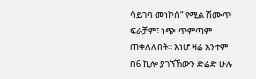ሳይገባ መነኮሰ” የሚል ሽሙጥ ፍራቻም፣ ነጭ ጥምጣም ጠቀለለበት፡፡ እነሆ ዛሬ አንተም በ6 ኪሎ ያገኘኸውን ድሬድ ሁሉ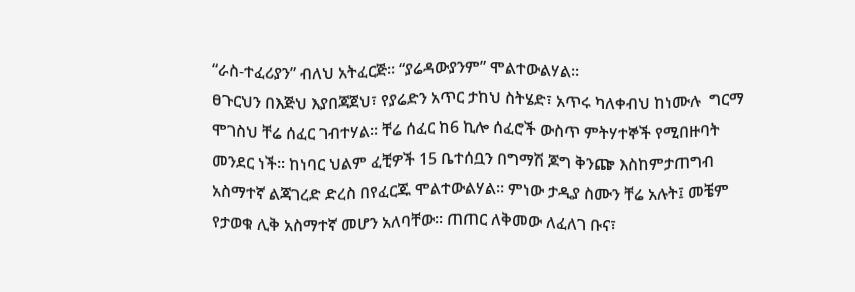“ራስ-ተፈሪያን” ብለህ አትፈርጅ፡፡ “ያሬዳውያንም” ሞልተውልሃል፡፡
ፀጉርህን በእጅህ እያበጃጀህ፣ የያሬድን አጥር ታከህ ስትሄድ፣ አጥሩ ካለቀብህ ከነሙሉ  ግርማ ሞገስህ ቸሬ ሰፈር ገብተሃል፡፡ ቸሬ ሰፈር ከ6 ኪሎ ሰፈሮች ውስጥ ምትሃተኞች የሚበዙባት መንደር ነች፡፡ ከነባር ህልም ፈቺዎች 15 ቤተሰቧን በግማሽ ጆግ ቅንጬ እስከምታጠግብ አስማተኛ ልጃገረድ ድረስ በየፈርጁ ሞልተውልሃል፡፡ ምነው ታዲያ ስሙን ቸሬ አሉት፤ መቼም የታወቁ ሊቅ አስማተኛ መሆን አለባቸው፡፡ ጠጠር ለቅመው ለፈለገ ቡና፣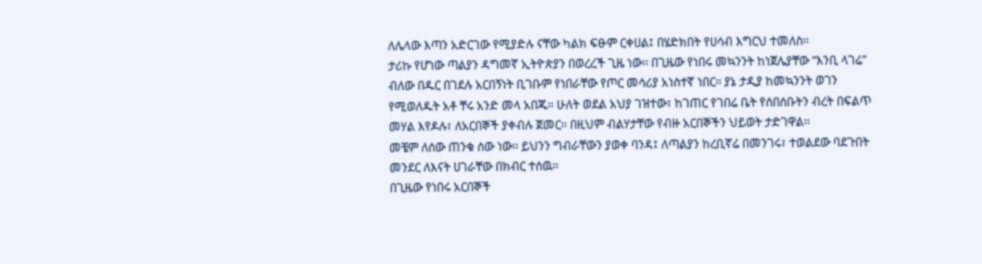ለሌላው እጣን አድርገው የሚያድሉ ናቸው ካልክ ፍፁም ርቀሀል፤ በሄድክበት የሀሳብ እግርህ ተመለስ፡፡
ታሪኩ የሆነው ጣልያን ዳግመኛ ኢትዮጵያን በወረረች ጊዜ ነው፡፡ በጊዜው የነበሩ መኳንንት ከነጀሌያቸው “እንቢ ላገሬ” ብለው በዱር በገደሉ አርበኝነት ቢገቡም የነበራቸው የጦር መሳሪያ አነስተኛ ነበር፡፡ ያኔ ታዲያ ከመኳንንት ወገን የሚወለዱት አቶ ቸሩ አንድ መላ አበጁ፡፡ ሁለት ወደል አህያ ገዝተው፣ ከገጠር የገበሬ ቤት የሰበሰቡትን ብረት በፍልጥ መሃል እየዶሉ፣ ለአርበኞች ያቀብሉ ጀመር፡፡ በዚህም ብልሃታቸው የብዙ አርበኞችን ህይወት ታድገዋል፡፡
መቼም ለሰው ጠንቁ ሰው ነው፡፡ ይህንን ግብራቸውን ያወቀ ባንዳ፤ ለጣልያን ከረቢኛሬ በመንገሩ፣ ተወልደው ባደጉበት መንደር ለእናት ሀገራቸው በክብር ተሰዉ፡፡
በጊዜው የነበሩ አርበኞች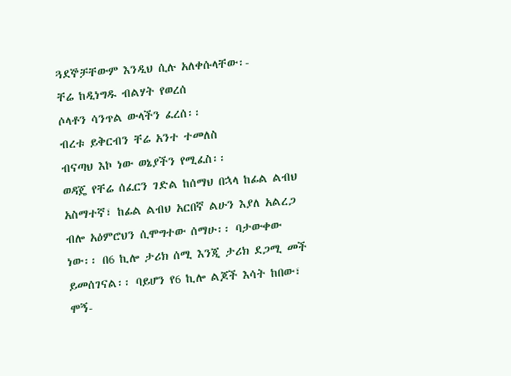ጓደኞቻቸውም እንዲህ ሲሉ አለቀሱላቸው፡-
ቸሬ ከዲነግዱ ብልሃት የወረሰ
ሶላቶን ሳንጥል ውላችን ፈረሰ፡፡
ብረቱ ይቅርብን ቸሬ አንተ ተመለስ
ብናጣህ እኮ ነው ወኔያችን የሚፈስ፡፡
ወዳጄ የቸሬ ሰፈርን ገድል ከሰማህ በኋላ ከፊል ልብህ አስማተኛ፣ ከፊል ልብህ አርበኛ ልሁን እያለ አልረጋ ብሎ አዕምሮህን ሲሞግተው ሰማሁ፡፡ ባታውቀው ነው፡፡ በ6 ኪሎ ታሪክ ሰሚ እንጂ ታሪክ ደጋሚ መች ይመሰገናል፡፡ ባይሆን የ6 ኪሎ ልጆች እሳት ከበው፣ ሞኝ-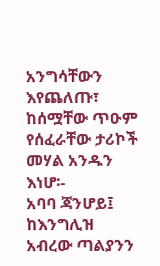አንግሳቸውን እየጨለጡ፣ ከሰሟቸው ጥዑም የሰፈራቸው ታሪኮች መሃል አንዱን እነሆ፡-
አባባ ጃንሆይ፤ ከእንግሊዝ አብረው ጣልያንን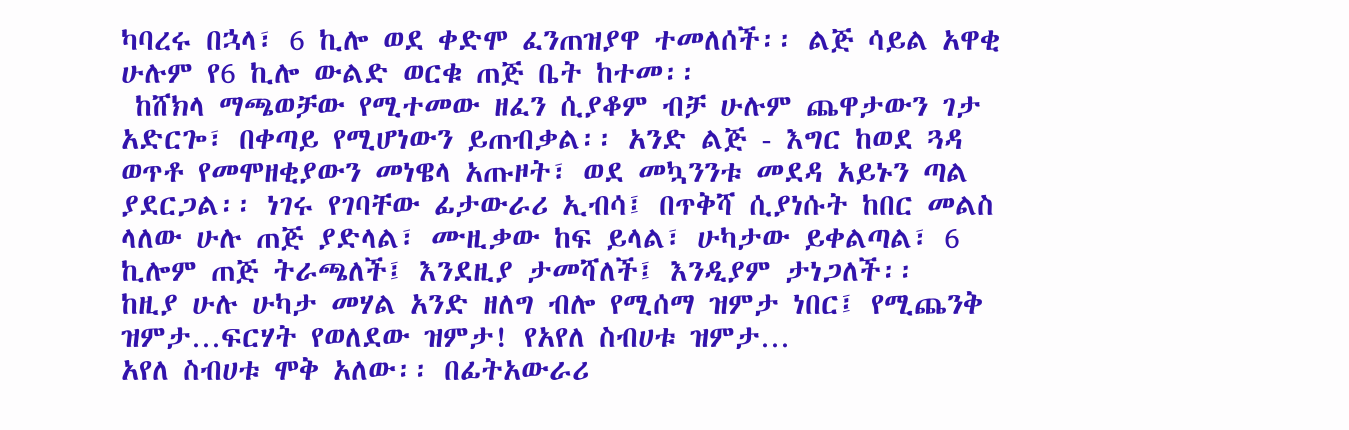ካባረሩ በኋላ፣ 6 ኪሎ ወደ ቀድሞ ፈንጠዝያዋ ተመለሰች፡፡ ልጅ ሳይል አዋቂ ሁሉም የ6 ኪሎ ውልድ ወርቁ ጠጅ ቤት ከተመ፡፡
 ከሸክላ ማጫወቻው የሚተመው ዘፈን ሲያቆም ብቻ ሁሉም ጨዋታውን ገታ አድርጐ፣ በቀጣይ የሚሆነውን ይጠብቃል፡፡ አንድ ልጅ - እግር ከወደ ጓዳ ወጥቶ የመሞዘቂያውን መነዌላ አጡዞት፣ ወደ መኳንንቱ መደዳ አይኑን ጣል ያደርጋል፡፡ ነገሩ የገባቸው ፊታውራሪ ኢብሳ፤ በጥቅሻ ሲያነሱት ከበር መልስ ላለው ሁሉ ጠጅ ያድላል፣ ሙዚቃው ከፍ ይላል፣ ሁካታው ይቀልጣል፣ 6 ኪሎም ጠጅ ትራጫለች፤ እንደዚያ ታመሻለች፤ እንዲያም ታነጋለች፡፡
ከዚያ ሁሉ ሁካታ መሃል አንድ ዘለግ ብሎ የሚሰማ ዝምታ ነበር፤ የሚጨንቅ ዝምታ…ፍርሃት የወለደው ዝምታ! የአየለ ስብሀቱ ዝምታ…
አየለ ስብሀቱ ሞቅ አለው፡፡ በፊትአውራሪ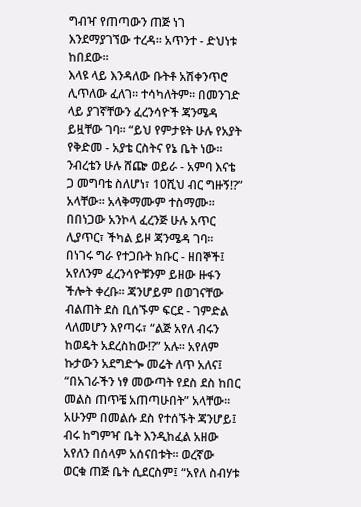ግብዣ የጠጣውን ጠጅ ነገ እንደማያገኘው ተረዳ፡፡ አጥንተ - ድህነቱ ከበደው፡፡
እላዩ ላይ እንዳለው ቡትቶ አሽቀንጥሮ ሊጥለው ፈለገ፡፡ ተሳካለትም፡፡ በመንገድ ላይ ያገኛቸውን ፈረንሳዮች ጃንሜዳ ይዟቸው ገባ፡፡ “ይህ የምታዩት ሁሉ የአያት የቅድመ - አያቴ ርስትና የኔ ቤት ነው፡፡ ንብረቴን ሁሉ ሸጬ ወይራ - አምባ እናቴ ጋ መግባቴ ስለሆነ፣ 10ሺህ ብር ግዙኝ!?” አላቸው፡፡ አላቅማሙም ተስማሙ፡፡
በበነጋው አንኮላ ፈረንጅ ሁሉ አጥር ሊያጥር፣ ችካል ይዞ ጃንሜዳ ገባ፡፡ በነገሩ ግራ የተጋቡት ክቡር - ዘበኞች፤ አየለንም ፈረንሳዮቹንም ይዘው ዙፋን ችሎት ቀረቡ፡፡ ጃንሆይም በወገናቸው ብልጠት ደስ ቢሰኙም ፍርደ - ገምድል ላለመሆን እየጣሩ፣ “ልጅ አየለ ብሩን ከወዴት አደረስከው!?” አሉ፡፡ አየለም ኩታውን አደግድጐ መሬት ለጥ አለና፤ “በአገራችን ነፃ መውጣት የደስ ደስ ከበር መልስ ጠጥቼ አጠጣሁበት” አላቸው፡፡ አሁንም በመልሱ ደስ የተሰኙት ጃንሆይ፤ ብሩ ከግምዣ ቤት እንዲከፈል አዘው አየለን በሰላም አሰናበቱት፡፡ ወረኛው ወርቁ ጠጅ ቤት ሲደርስም፤ “አየለ ስብሃቱ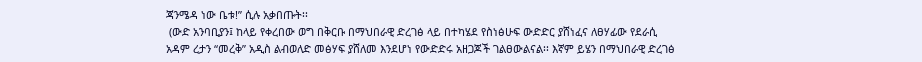ጃንሜዳ ነው ቤቱ!” ሲሉ አቃበጡት፡፡
 (ውድ አንባቢያን፤ ከላይ የቀረበው ወግ በቅርቡ በማህበራዊ ድረገፅ ላይ በተካሄደ የስነፅሁፍ ውድድር ያሸነፈና ለፀሃፊው የደራሲ አዳም ረታን “መረቅ” አዲስ ልብወለድ መፅሃፍ ያሸለመ እንደሆነ የውድድሩ አዘጋጆች ገልፀውልናል፡፡ እኛም ይሄን በማህበራዊ ድረገፅ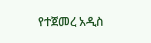የተጀመረ አዲስ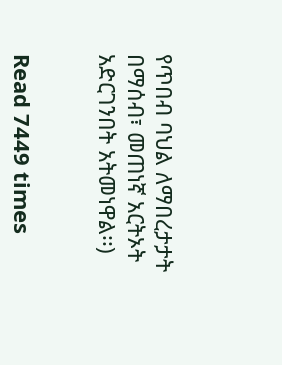የጥበብ ባህል ለማበረታታት በማሰብ፣ መጠነኛ አርትኦት አድርገንበት አትመነዋል፡፡)


Read 7449 times